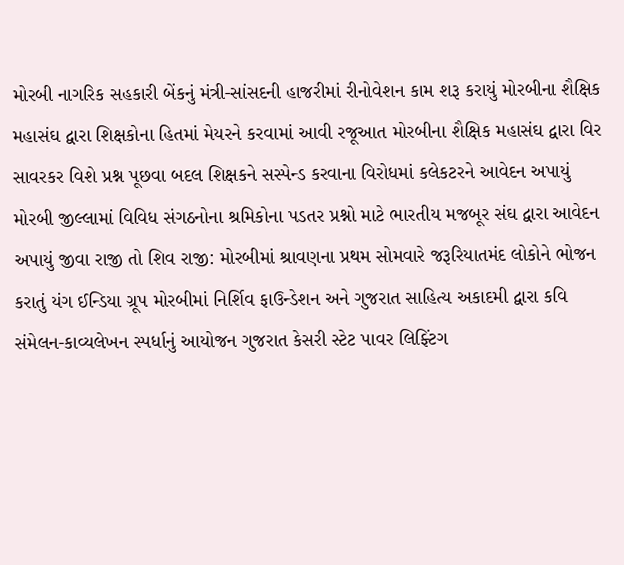મોરબી નાગરિક સહકારી બેંકનું મંત્રી-સાંસદની હાજરીમાં રીનોવેશન કામ શરૂ કરાયું મોરબીના શૈક્ષિક મહાસંઘ દ્વારા શિક્ષકોના હિતમાં મેયરને કરવામાં આવી રજૂઆત મોરબીના શૈક્ષિક મહાસંઘ દ્વારા વિર સાવરકર વિશે પ્રશ્ન પૂછવા બદલ શિક્ષકને સસ્પેન્ડ કરવાના વિરોધમાં કલેકટરને આવેદન અપાયું મોરબી જીલ્લામાં વિવિધ સંગઠનોના શ્રમિકોના પડતર પ્રશ્નો માટે ભારતીય મજબૂર સંઘ દ્વારા આવેદન અપાયું જીવા રાજી તો શિવ રાજી: મોરબીમાં શ્રાવણના પ્રથમ સોમવારે જરૂરિયાતમંદ લોકોને ભોજન કરાતું યંગ ઈન્ડિયા ગ્રૂપ મોરબીમાં નિર્શિવ ફાઉન્ડેશન અને ગુજરાત સાહિત્ય અકાદમી દ્વારા કવિ સંમેલન-કાવ્યલેખન સ્પર્ધાનું આયોજન ગુજરાત કેસરી સ્ટેટ પાવર લિફ્ટિંગ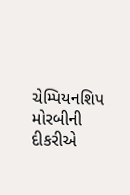ચેમ્પિયનશિપ મોરબીની દીકરીએ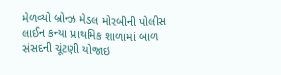મેળવ્યો બ્રોન્ઝ મેડલ મોરબીની પોલીસ લાઈન કન્યા પ્રાથમિક શાળામાં બાળ સંસદની ચૂંટણી યોજાઇ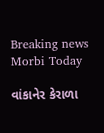Breaking news
Morbi Today

વાંકાનેર કેરાળા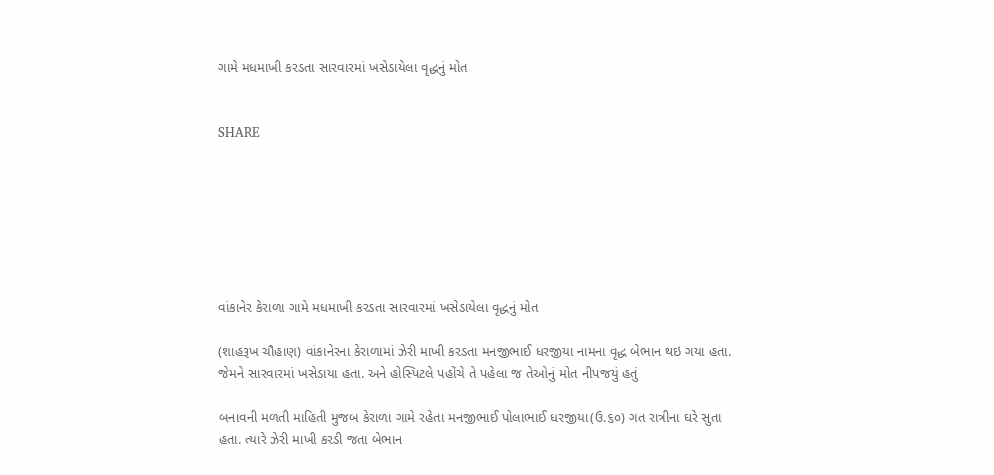ગામે મધમાખી કરડતા સારવારમાં ખસેડાયેલા વૃદ્ધનું મોત


SHARE







વાંકાનેર કેરાળા ગામે મધમાખી કરડતા સારવારમાં ખસેડાયેલા વૃદ્ધનું મોત

(શાહરૂખ ચૌહાણ) વાંકાનેરના કેરાળામાં ઝેરી માખી કરડતા મનજીભાઈ ધરજીયા નામના વૃદ્ધ બેભાન થઇ ગયા હતા. જેમને સારવારમાં ખસેડાયા હતા. અને હોસ્પિટલે પહોંચે તે પહેલા જ તેઓનું મોત નીપજયું હતું

બનાવની મળતી માહિતી મુજબ કેરાળા ગામે રહેતા મનજીભાઈ પોલાભાઈ ધરજીયા(ઉ.૬૦) ગત રાત્રીના ઘરે સુતા હતા. ત્યારે ઝેરી માખી કરડી જતા બેભાન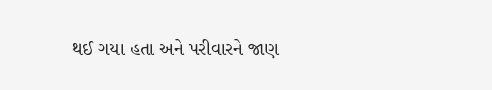થઈ ગયા હતા અને પરીવારને જાણ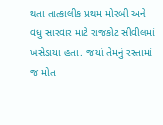થતા તાત્કાલીક પ્રથમ મોરબી અને વધુ સારવાર માટે રાજકોટ સીવીલમાં ખસેડાયા હતા. જયાં તેમનું રસ્તામાં જ મોત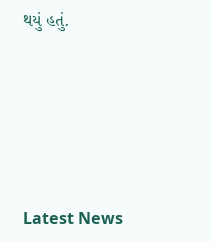થયું હતું.






Latest News